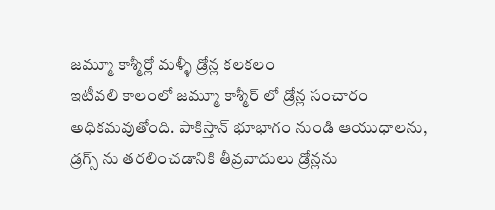జమ్మూ కాశ్మీర్లో మళ్ళీ డ్రోన్ల కలకలం
ఇటీవలి కాలంలో జమ్మూ కాశ్మీర్ లో డ్రోన్ల సంచారం అధికమవుతోంది. పాకిస్తాన్ భూభాగం నుండి ఆయుధాలను, డ్రగ్స్ ను తరలించడానికి తీవ్రవాదులు డ్రోన్లను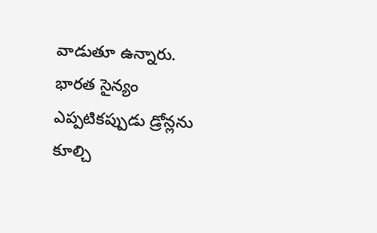వాడుతూ ఉన్నారు. భారత సైన్యం ఎప్పటికప్పుడు డ్రోన్లను కూల్చి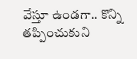వేస్తూ ఉండగా.. కొన్ని తప్పించుకుని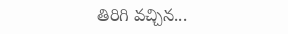తిరిగి వచ్చిన...